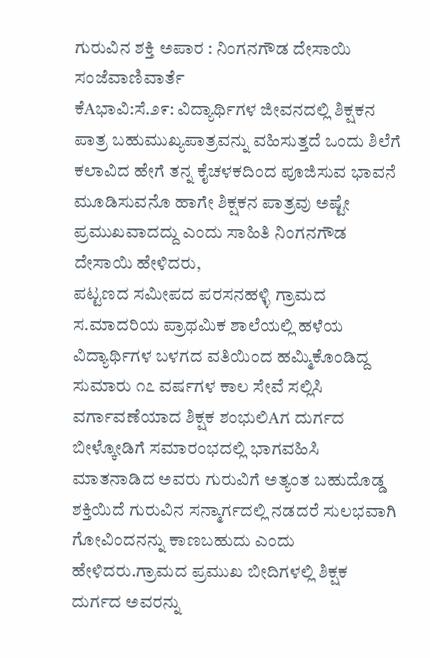ಗುರುವಿನ ಶಕ್ತಿ ಅಪಾರ : ನಿಂಗನಗೌಡ ದೇಸಾಯಿ
ಸಂಜೆವಾಣಿವಾರ್ತೆ
ಕೆAಭಾವಿ:ಸೆ.೨೯: ವಿದ್ಯಾರ್ಥಿಗಳ ಜೀವನದಲ್ಲಿ ಶಿಕ್ಷಕನ ಪಾತ್ರ ಬಹುಮುಖ್ಯಪಾತ್ರವನ್ನು ವಹಿಸುತ್ತದೆ ಒಂದು ಶಿಲೆಗೆ ಕಲಾವಿದ ಹೇಗೆ ತನ್ನ ಕೈಚಳಕದಿಂದ ಪೂಜಿಸುವ ಭಾವನೆ ಮೂಡಿಸುವನೊ ಹಾಗೇ ಶಿಕ್ಷಕನ ಪಾತ್ರವು ಅಷ್ಟೇ ಪ್ರಮುಖವಾದದ್ದು ಎಂದು ಸಾಹಿತಿ ನಿಂಗನಗೌಡ ದೇಸಾಯಿ ಹೇಳಿದರು,
ಪಟ್ಟಣದ ಸಮೀಪದ ಪರಸನಹಳ್ಳಿ ಗ್ರಾಮದ ಸ.ಮಾದರಿಯ ಪ್ರಾಥಮಿಕ ಶಾಲೆಯಲ್ಲಿ ಹಳೆಯ ವಿದ್ಯಾರ್ಥಿಗಳ ಬಳಗದ ವತಿಯಿಂದ ಹಮ್ಮಿಕೊಂಡಿದ್ದ ಸುಮಾರು ೧೭ ವರ್ಷಗಳ ಕಾಲ ಸೇವೆ ಸಲ್ಲಿಸಿ ವರ್ಗಾವಣೆಯಾದ ಶಿಕ್ಷಕ ಶಂಭುಲಿAಗ ದುರ್ಗದ ಬೀಳ್ಕೋಡಿಗೆ ಸಮಾರಂಭದಲ್ಲಿ ಭಾಗವಹಿಸಿ ಮಾತನಾಡಿದ ಅವರು ಗುರುವಿಗೆ ಅತ್ಯಂತ ಬಹುದೊಡ್ಡ ಶಕ್ತಿಯಿದೆ ಗುರುವಿನ ಸನ್ಮಾರ್ಗದಲ್ಲಿ ನಡದರೆ ಸುಲಭವಾಗಿ ಗೋವಿಂದನನ್ನು ಕಾಣಬಹುದು ಎಂದು ಹೇಳಿದರು.ಗ್ರಾಮದ ಪ್ರಮುಖ ಬೀದಿಗಳಲ್ಲಿ ಶಿಕ್ಷಕ ದುರ್ಗದ ಅವರನ್ನು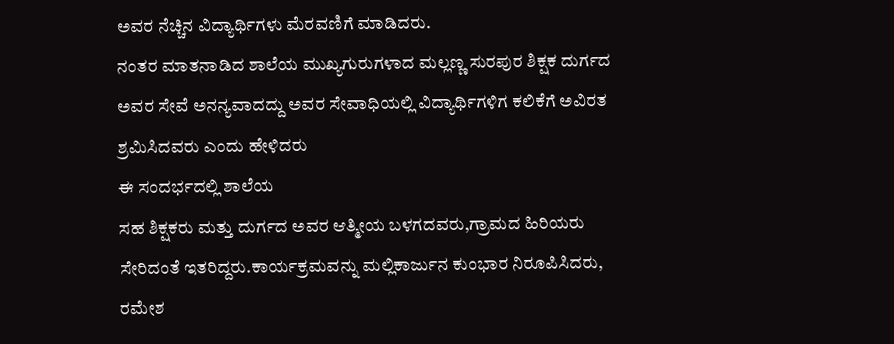ಅವರ ನೆಚ್ಚಿನ ವಿದ್ಯಾರ್ಥಿಗಳು ಮೆರವಣಿಗೆ ಮಾಡಿದರು.
ನಂತರ ಮಾತನಾಡಿದ ಶಾಲೆಯ ಮುಖ್ಯಗುರುಗಳಾದ ಮಲ್ಲಣ್ಣ ಸುರಪುರ ಶಿಕ್ಷಕ ದುರ್ಗದ ಅವರ ಸೇವೆ ಅನನ್ಯವಾದದ್ದು ಅವರ ಸೇವಾಧಿಯಲ್ಲಿ ವಿದ್ಯಾರ್ಥಿಗಳಿಗ ಕಲಿಕೆಗೆ ಅವಿರತ ಶ್ರಮಿಸಿದವರು ಎಂದು ಹೇಳಿದರು
ಈ ಸಂದರ್ಭದಲ್ಲಿ ಶಾಲೆಯ
ಸಹ ಶಿಕ್ಷಕರು ಮತ್ತು ದುರ್ಗದ ಅವರ ಆತ್ಮೀಯ ಬಳಗದವರು,ಗ್ರಾಮದ ಹಿರಿಯರು ಸೇರಿದಂತೆ ಇತರಿದ್ದರು.ಕಾರ್ಯಕ್ರಮವನ್ನು ಮಲ್ಲಿಕಾರ್ಜುನ ಕುಂಭಾರ ನಿರೂಪಿಸಿದರು, ರಮೇಶ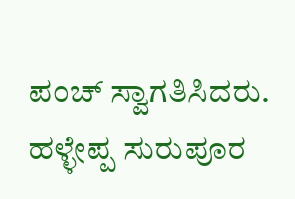ಪಂಚ್ ಸ್ವಾಗತಿಸಿದರು. ಹಳ್ಳೇಪ್ಪ ಸುರುಪೂರ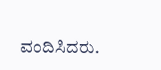ವಂದಿಸಿದರು.